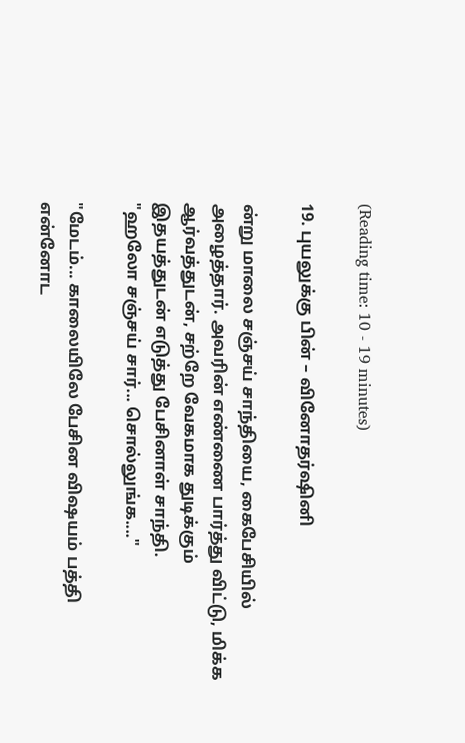(Reading time: 10 - 19 minutes)

19. புயலுக்கு பின் – வினோதர்ஷினி

ன்று மாலை சஞ்சய் சாந்தியை, கைபேசியில் அழைத்தார். அவரின் எண்ணை பார்த்து விட்டு, மிக்க ஆர்வத்துடன், சற்றே வேகமாக துடிக்கும் இதயத்துடன் எடுத்து பேசினாள் சாந்தி.
"ஹலோ சஞ்சய் சார்... சொல்லுங்க...."

"மேடம்... காலையிலே பேசின விஷயம் பத்தி என்னோட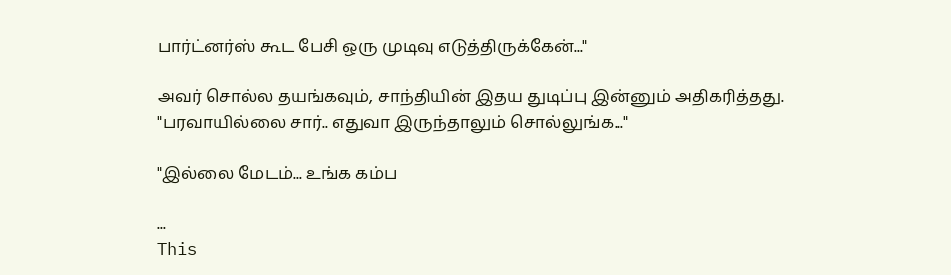பார்ட்னர்ஸ் கூட பேசி ஒரு முடிவு எடுத்திருக்கேன்..."

அவர் சொல்ல தயங்கவும், சாந்தியின் இதய துடிப்பு இன்னும் அதிகரித்தது.
"பரவாயில்லை சார்.. எதுவா இருந்தாலும் சொல்லுங்க..."

"இல்லை மேடம்... உங்க கம்ப

...
This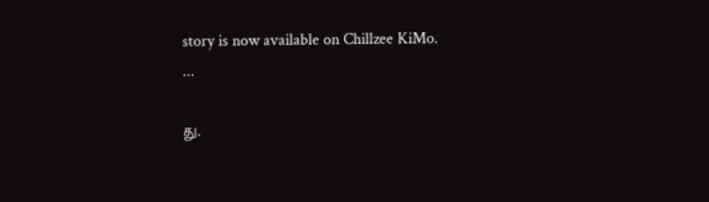story is now available on Chillzee KiMo.
...

து.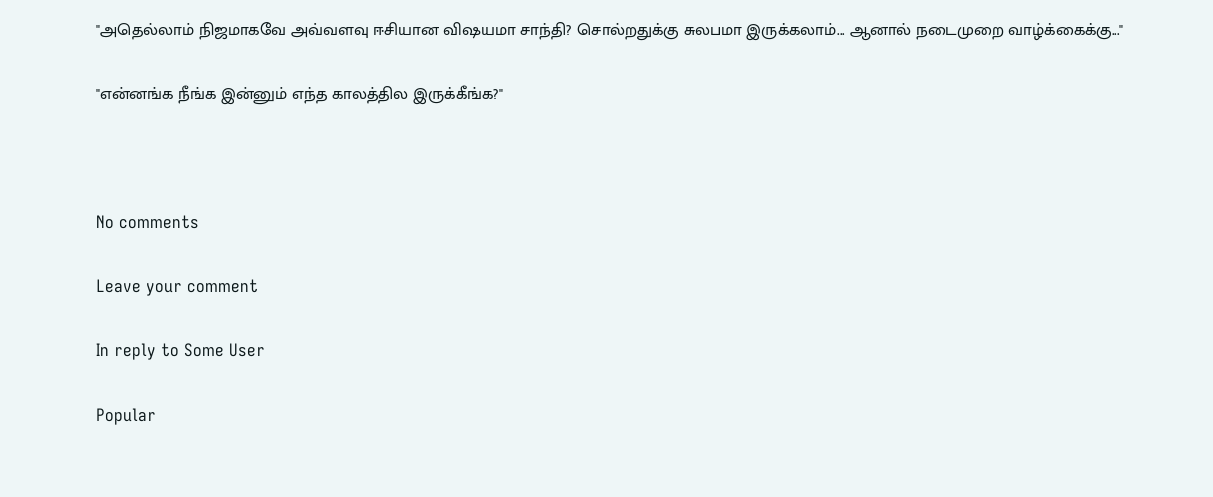"அதெல்லாம் நிஜமாகவே அவ்வளவு ஈசியான விஷயமா சாந்தி? சொல்றதுக்கு சுலபமா இருக்கலாம்... ஆனால் நடைமுறை வாழ்க்கைக்கு..."

"என்னங்க நீங்க இன்னும் எந்த காலத்தில இருக்கீங்க?"



No comments

Leave your comment

In reply to Some User

Popular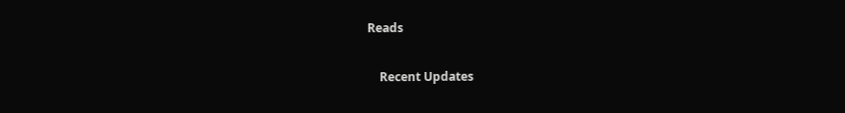Reads

    Recent Updates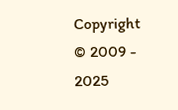Copyright © 2009 - 2025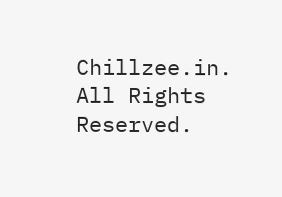Chillzee.in. All Rights Reserved.